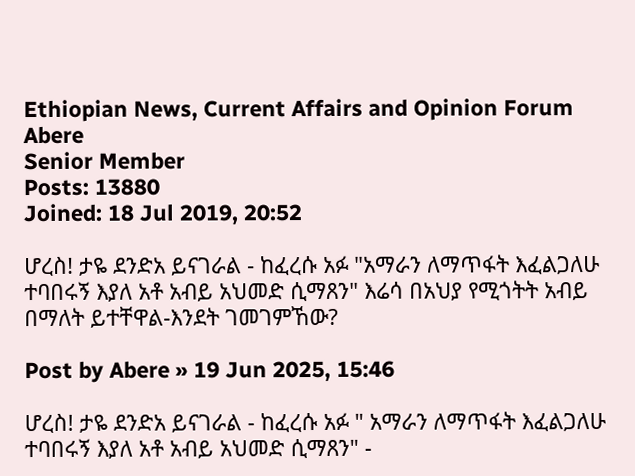Ethiopian News, Current Affairs and Opinion Forum
Abere
Senior Member
Posts: 13880
Joined: 18 Jul 2019, 20:52

ሆረስ! ታዬ ደንድአ ይናገራል - ከፈረሱ አፉ "አማራን ለማጥፋት እፈልጋለሁ ተባበሩኝ እያለ አቶ አብይ አህመድ ሲማጸን" እሬሳ በአህያ የሚጎትት አብይ በማለት ይተቸዋል-እንደት ገመገምኸው?

Post by Abere » 19 Jun 2025, 15:46

ሆረስ! ታዬ ደንድአ ይናገራል - ከፈረሱ አፉ " አማራን ለማጥፋት እፈልጋለሁ ተባበሩኝ እያለ አቶ አብይ አህመድ ሲማጸን" -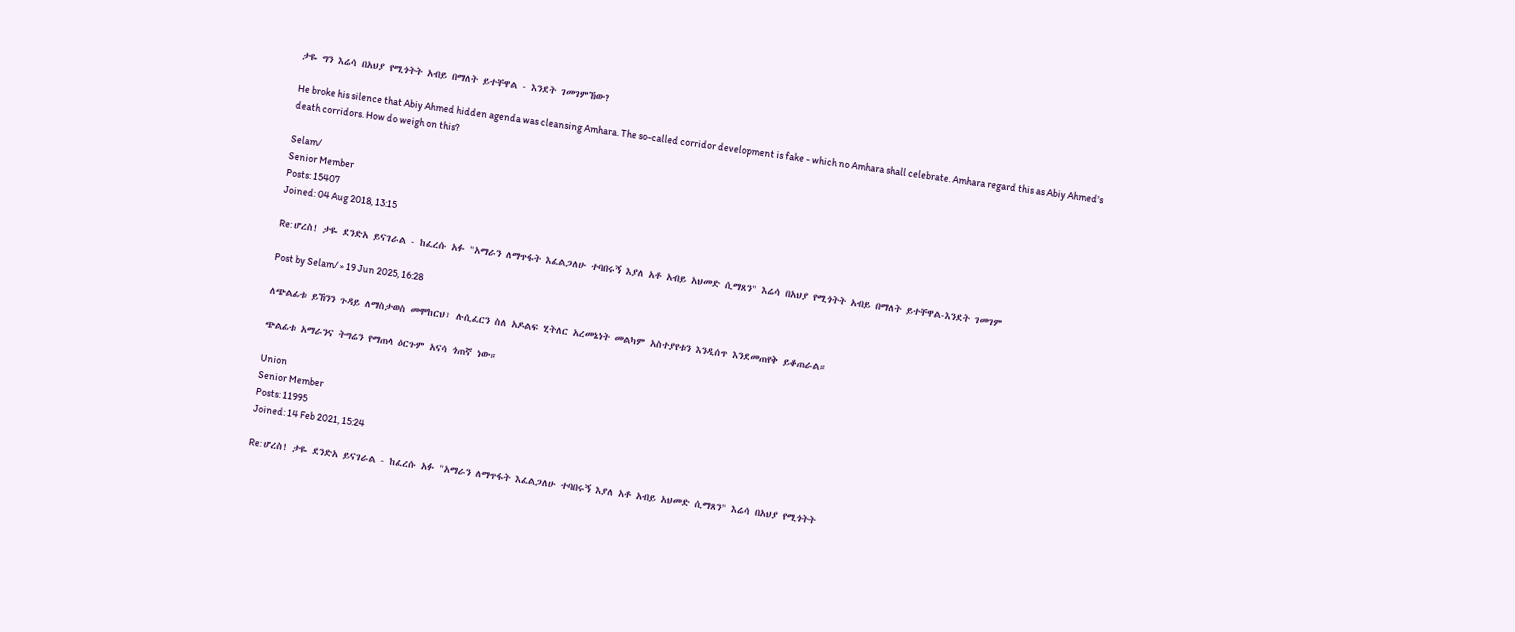ታዬ ግን እሬሳ በአህያ የሚጎትት አብይ በማለት ይተቸዋል - እንደት ገመገምኸው?

He broke his silence that Abiy Ahmed hidden agenda was cleansing Amhara. The so-called corridor development is fake - which no Amhara shall celebrate. Amhara regard this as Abiy Ahmed's death corridors. How do weigh on this?

Selam/
Senior Member
Posts: 15407
Joined: 04 Aug 2018, 13:15

Re: ሆረስ! ታዬ ደንድአ ይናገራል - ከፈረሱ አፉ "አማራን ለማጥፋት እፈልጋለሁ ተባበሩኝ እያለ አቶ አብይ አህመድ ሲማጸን" እሬሳ በአህያ የሚጎትት አብይ በማለት ይተቸዋል-እንደት ገመገም

Post by Selam/ » 19 Jun 2025, 16:28

ለጭልፊቱ ይኸንን ጉዳይ ለማስታወስ መሞከርህ፣ ሉሲፈርን ስለ አዶልፍ ሂትለር አረመኔነት መልካም አስተያየቱን እንዲሰጥ እንደመጠየቅ ይቆጠራል።

ጭልፊቱ አማራንና ትግሬን የማጠላ ዕርጉም አናሳ ጎጠኛ ነው።

Union
Senior Member
Posts: 11995
Joined: 14 Feb 2021, 15:24

Re: ሆረስ! ታዬ ደንድአ ይናገራል - ከፈረሱ አፉ "አማራን ለማጥፋት እፈልጋለሁ ተባበሩኝ እያለ አቶ አብይ አህመድ ሲማጸን" እሬሳ በአህያ የሚጎትት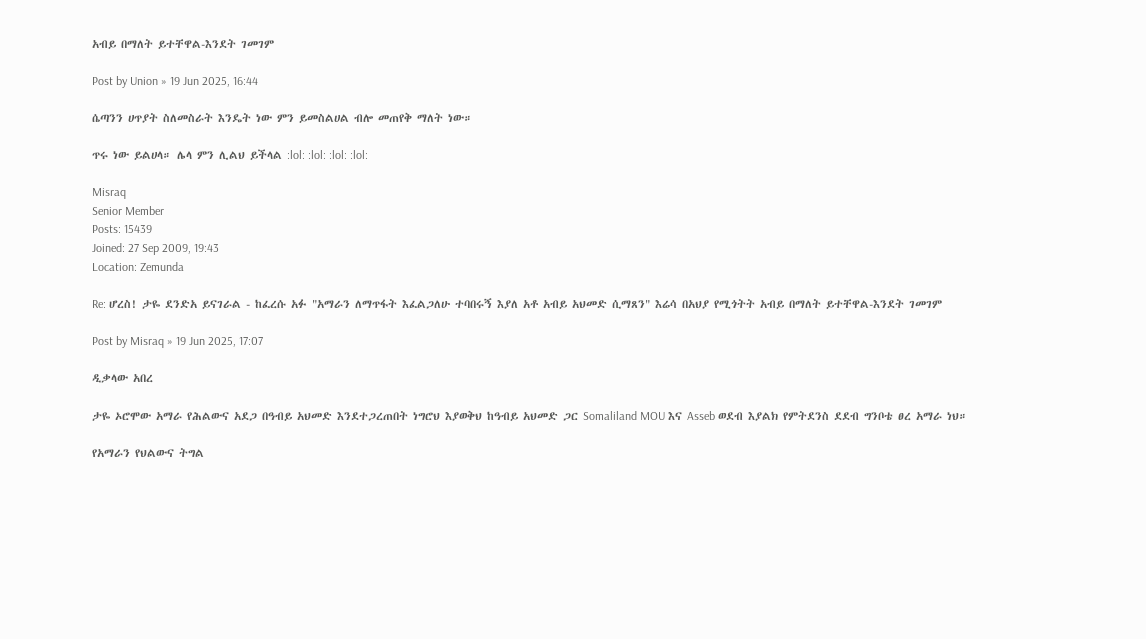አብይ በማለት ይተቸዋል-እንደት ገመገም

Post by Union » 19 Jun 2025, 16:44

ሴጣንን ሀጥያት ስለመስራት እንዴት ነው ምን ይመስልሀል ብሎ መጠየቅ ማለት ነው።

ጥሩ ነው ይልሀላ። ሌላ ምን ሊልህ ይችላል :lol: :lol: :lol: :lol:

Misraq
Senior Member
Posts: 15439
Joined: 27 Sep 2009, 19:43
Location: Zemunda

Re: ሆረስ! ታዬ ደንድአ ይናገራል - ከፈረሱ አፉ "አማራን ለማጥፋት እፈልጋለሁ ተባበሩኝ እያለ አቶ አብይ አህመድ ሲማጸን" እሬሳ በአህያ የሚጎትት አብይ በማለት ይተቸዋል-እንደት ገመገም

Post by Misraq » 19 Jun 2025, 17:07

ዲቃላው አበረ

ታዬ ኦሮሞው አማራ የሕልውና አደጋ በዓብይ አህመድ እንደተጋረጠበት ነግሮህ እያወቅህ ከዓብይ አህመድ ጋር Somaliland MOU እና Asseb ወደብ እያልክ የምትደንስ ደደብ ግንቦቴ ፀረ አማራ ነህ።

የአማራን የህልውና ትግል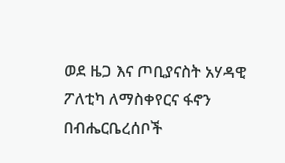ወደ ዜጋ እና ጦቢያናስት አሃዳዊ ፖለቲካ ለማስቀየርና ፋኖን በብሔርቤረሰቦች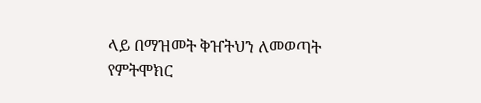ላይ በማዝመት ቅዠትህን ለመወጣት የምትሞክር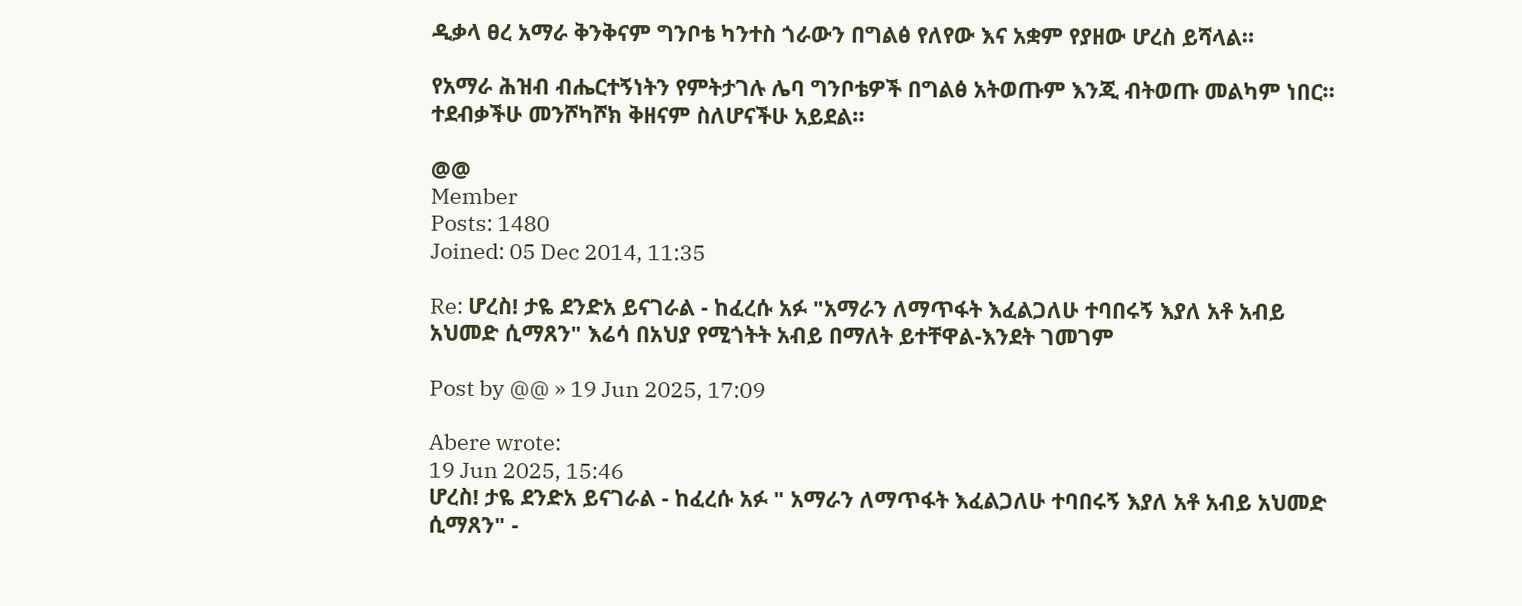ዲቃላ ፀረ አማራ ቅንቅናም ግንቦቴ ካንተስ ጎራውን በግልፅ የለየው እና አቋም የያዘው ሆረስ ይሻላል።

የአማራ ሕዝብ ብሔርተኝነትን የምትታገሉ ሌባ ግንቦቴዎች በግልፅ አትወጡም እንጂ ብትወጡ መልካም ነበር። ተደብቃችሁ መንሾካሾክ ቅዘናም ስለሆናችሁ አይደል።

@@
Member
Posts: 1480
Joined: 05 Dec 2014, 11:35

Re: ሆረስ! ታዬ ደንድአ ይናገራል - ከፈረሱ አፉ "አማራን ለማጥፋት እፈልጋለሁ ተባበሩኝ እያለ አቶ አብይ አህመድ ሲማጸን" እሬሳ በአህያ የሚጎትት አብይ በማለት ይተቸዋል-እንደት ገመገም

Post by @@ » 19 Jun 2025, 17:09

Abere wrote:
19 Jun 2025, 15:46
ሆረስ! ታዬ ደንድአ ይናገራል - ከፈረሱ አፉ " አማራን ለማጥፋት እፈልጋለሁ ተባበሩኝ እያለ አቶ አብይ አህመድ ሲማጸን" -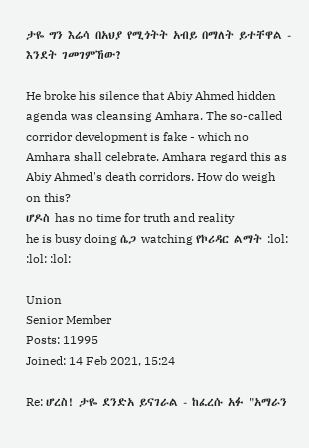ታዬ ግን እሬሳ በአህያ የሚጎትት አብይ በማለት ይተቸዋል - እንደት ገመገምኸው?

He broke his silence that Abiy Ahmed hidden agenda was cleansing Amhara. The so-called corridor development is fake - which no Amhara shall celebrate. Amhara regard this as Abiy Ahmed's death corridors. How do weigh on this?
ሆዶስ has no time for truth and reality
he is busy doing ሴጋ watching የኮሪዳር ልማት :lol: :lol: :lol:

Union
Senior Member
Posts: 11995
Joined: 14 Feb 2021, 15:24

Re: ሆረስ! ታዬ ደንድአ ይናገራል - ከፈረሱ አፉ "አማራን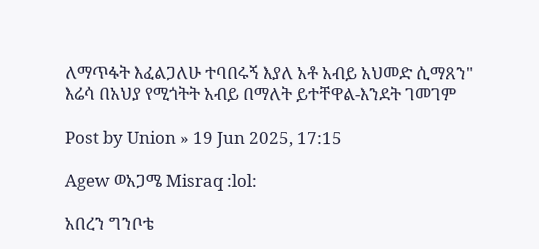ለማጥፋት እፈልጋለሁ ተባበሩኝ እያለ አቶ አብይ አህመድ ሲማጸን" እሬሳ በአህያ የሚጎትት አብይ በማለት ይተቸዋል-እንደት ገመገም

Post by Union » 19 Jun 2025, 17:15

Agew ወአጋሜ Misraq :lol:

አበረን ግንቦቴ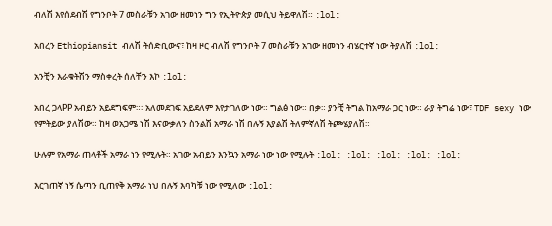ብለሽ እየሰደብሽ የግንቦት 7 መስራቹን አገው ዘመነን ግን የኢትዮጵያ መሲህ ትይዋለሽ። :lol:

አበረን Ethiopiansit ብለሽ ትሰድቢውና፣ ከዛ ዞር ብለሽ የግንቦት 7 መስራቹን አገው ዘመነን ብሄርተኛ ነው ትያለሽ :lol:

አንቺን እራቁትሽን ማስቀረት ሰለቸን እኮ :lol:

አበረ ጋላPP አብይን አይደግፍም።፡ አለመደገፍ አይደለም እየታገለው ነው። ግልፅ ነው። በቃ። ያንቺ ትግል ከአማራ ጋር ነው። ራያ ትግሬ ነው፣ TDF sexy ነው የምትይው ያለሽው። ከዛ ወአጋሜ ነሽ እናውቃለን ስንልሽ አማራ ነሽ በሉኝ እያልሽ ትለምኛለሽ ትጮሄያለሽ።

ሁሉም የአማራ ጠላቶች አማራ ነን የሚሉት። አገው አብይን እንኳን አማራ ነው ነው የሚሉት :lol: :lol: :lol: :lol: :lol:

እርገጠኛ ነኝ ሴጣን ቢጠየቅ አማራ ነህ በሉኝ እባካቹ ነው የሚለው :lol: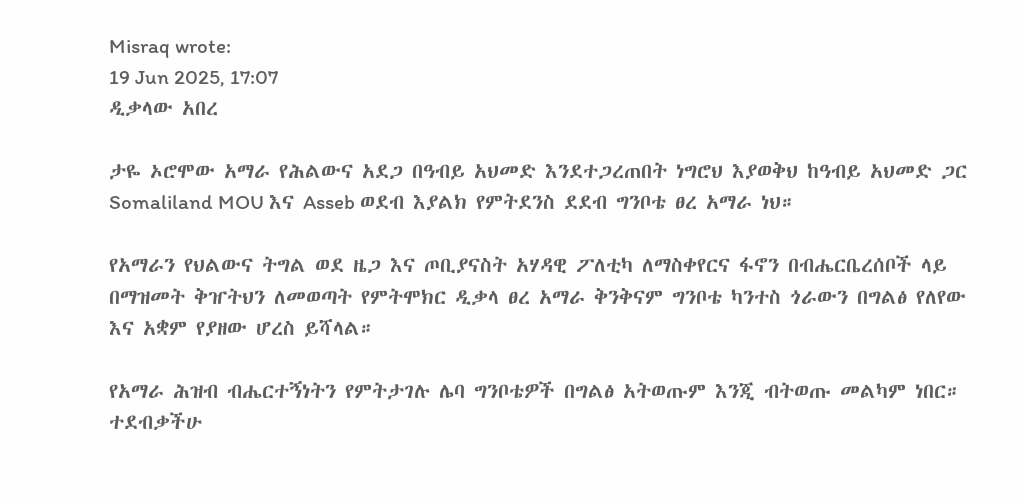Misraq wrote:
19 Jun 2025, 17:07
ዲቃላው አበረ

ታዬ ኦሮሞው አማራ የሕልውና አደጋ በዓብይ አህመድ እንደተጋረጠበት ነግሮህ እያወቅህ ከዓብይ አህመድ ጋር Somaliland MOU እና Asseb ወደብ እያልክ የምትደንስ ደደብ ግንቦቴ ፀረ አማራ ነህ።

የአማራን የህልውና ትግል ወደ ዜጋ እና ጦቢያናስት አሃዳዊ ፖለቲካ ለማስቀየርና ፋኖን በብሔርቤረሰቦች ላይ በማዝመት ቅዠትህን ለመወጣት የምትሞክር ዲቃላ ፀረ አማራ ቅንቅናም ግንቦቴ ካንተስ ጎራውን በግልፅ የለየው እና አቋም የያዘው ሆረስ ይሻላል።

የአማራ ሕዝብ ብሔርተኝነትን የምትታገሉ ሌባ ግንቦቴዎች በግልፅ አትወጡም እንጂ ብትወጡ መልካም ነበር። ተደብቃችሁ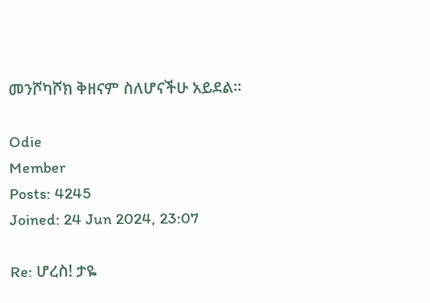መንሾካሾክ ቅዘናም ስለሆናችሁ አይደል።

Odie
Member
Posts: 4245
Joined: 24 Jun 2024, 23:07

Re: ሆረስ! ታዬ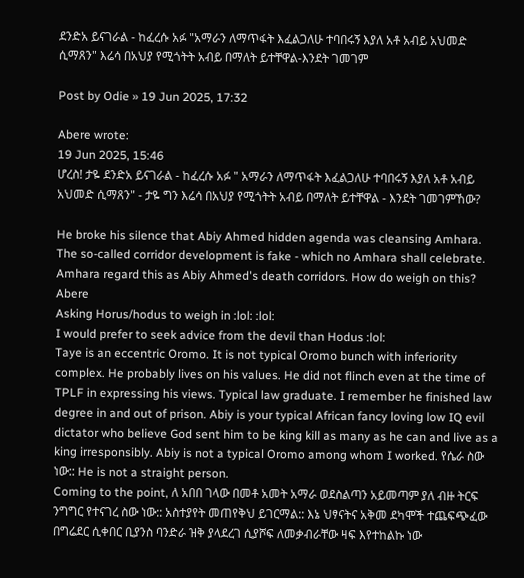ደንድአ ይናገራል - ከፈረሱ አፉ "አማራን ለማጥፋት እፈልጋለሁ ተባበሩኝ እያለ አቶ አብይ አህመድ ሲማጸን" እሬሳ በአህያ የሚጎትት አብይ በማለት ይተቸዋል-እንደት ገመገም

Post by Odie » 19 Jun 2025, 17:32

Abere wrote:
19 Jun 2025, 15:46
ሆረስ! ታዬ ደንድአ ይናገራል - ከፈረሱ አፉ " አማራን ለማጥፋት እፈልጋለሁ ተባበሩኝ እያለ አቶ አብይ አህመድ ሲማጸን" - ታዬ ግን እሬሳ በአህያ የሚጎትት አብይ በማለት ይተቸዋል - እንደት ገመገምኸው?

He broke his silence that Abiy Ahmed hidden agenda was cleansing Amhara. The so-called corridor development is fake - which no Amhara shall celebrate. Amhara regard this as Abiy Ahmed's death corridors. How do weigh on this?
Abere
Asking Horus/hodus to weigh in :lol: :lol:
I would prefer to seek advice from the devil than Hodus :lol:
Taye is an eccentric Oromo. It is not typical Oromo bunch with inferiority complex. He probably lives on his values. He did not flinch even at the time of TPLF in expressing his views. Typical law graduate. I remember he finished law degree in and out of prison. Abiy is your typical African fancy loving low IQ evil dictator who believe God sent him to be king kill as many as he can and live as a king irresponsibly. Abiy is not a typical Oromo among whom I worked. የሴራ ስው ነው:: He is not a straight person.
Coming to the point, ለ አበበ ገላው በመቶ አመት አማራ ወደስልጣን አይመጣም ያለ ብዙ ትርፍ ንግግር የተናገረ ስው ነው:: አስተያየት መጠየቅህ ይገርማል:: እኔ ህፃናትና አቅመ ደካሞች ተጨፍጭፈው በግሬደር ሲቀበር ቢያንስ ባንድራ ዝቅ ያላደረገ ሲያሾፍ ለመቃብራቸው ዛፍ እየተከልኩ ነው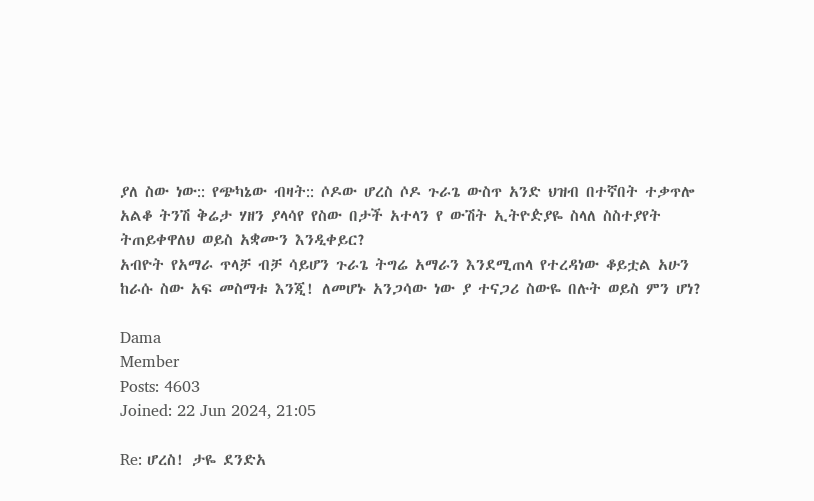ያለ ስው ነው:: የጭካኔው ብዛት:: ሶዶው ሆረስ ሶዶ ጉራጌ ውስጥ አንድ ህዝብ በተኛበት ተቃጥሎ አልቆ ትንሽ ቅሬታ ሃዘን ያላሳየ የስው በታች አተላን የ ውሽት ኢትዮዽያዬ ስላለ ስስተያየት ትጠይቀዋለህ ወይስ አቋሙን እንዲቀይር?
አብዮት የአማራ ጥላቻ ብቻ ሳይሆን ጉራጌ ትግሬ አማራን እንደሚጠላ የተረዳነው ቆይቷል አሁን ከራሱ ስው አፍ መስማቱ እንጂ! ለመሆኑ አንጋሳው ነው ያ ተናጋሪ ስውዬ በሉት ወይስ ምን ሆነ?

Dama
Member
Posts: 4603
Joined: 22 Jun 2024, 21:05

Re: ሆረስ! ታዬ ደንድአ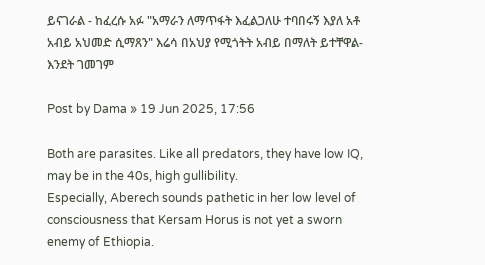ይናገራል - ከፈረሱ አፉ "አማራን ለማጥፋት እፈልጋለሁ ተባበሩኝ እያለ አቶ አብይ አህመድ ሲማጸን" እሬሳ በአህያ የሚጎትት አብይ በማለት ይተቸዋል-እንደት ገመገም

Post by Dama » 19 Jun 2025, 17:56

Both are parasites. Like all predators, they have low IQ, may be in the 40s, high gullibility.
Especially, Aberech sounds pathetic in her low level of consciousness that Kersam Horus is not yet a sworn enemy of Ethiopia.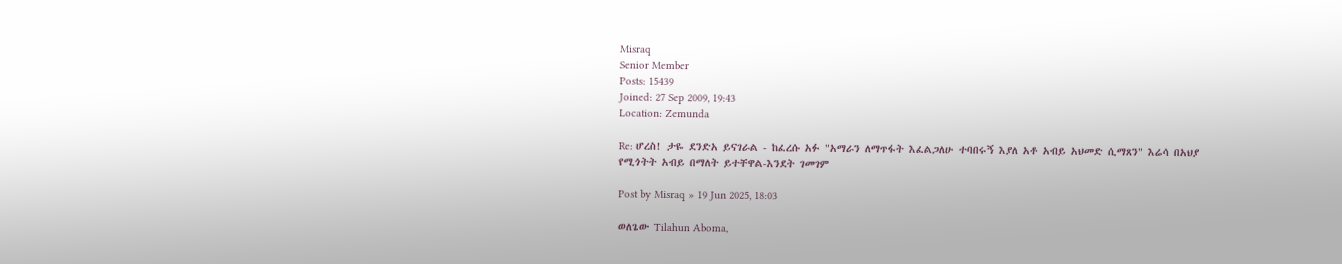Misraq
Senior Member
Posts: 15439
Joined: 27 Sep 2009, 19:43
Location: Zemunda

Re: ሆረስ! ታዬ ደንድአ ይናገራል - ከፈረሱ አፉ "አማራን ለማጥፋት እፈልጋለሁ ተባበሩኝ እያለ አቶ አብይ አህመድ ሲማጸን" እሬሳ በአህያ የሚጎትት አብይ በማለት ይተቸዋል-እንደት ገመገም

Post by Misraq » 19 Jun 2025, 18:03

ወለጌው Tilahun Aboma,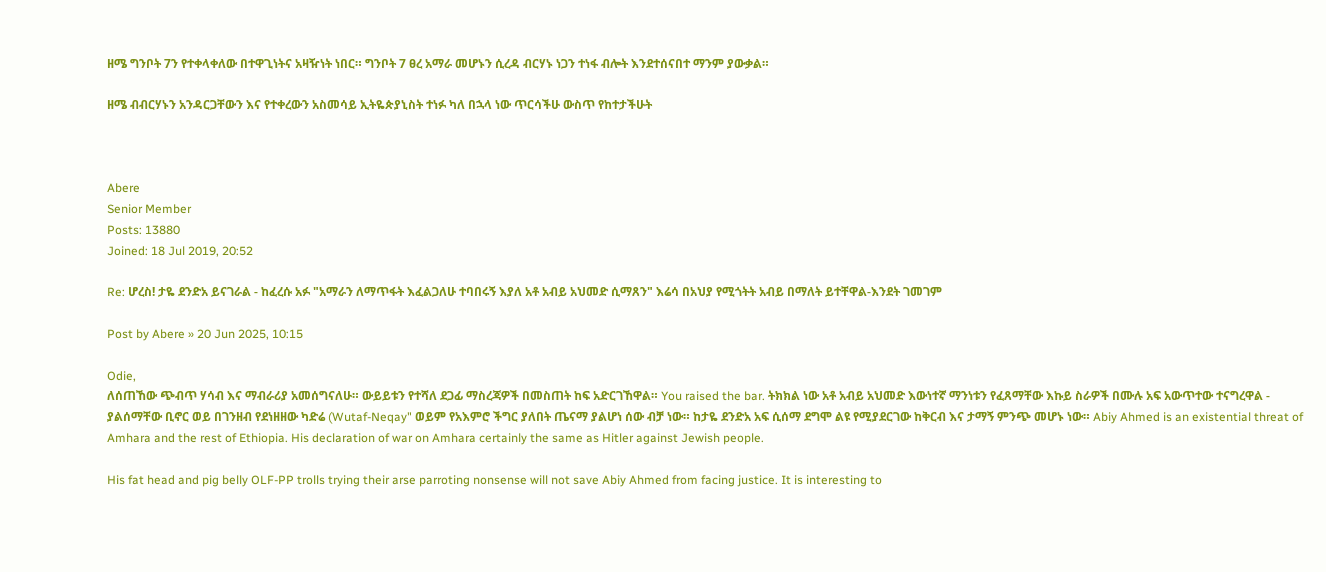ዘሜ ግንቦት 7ን የተቀላቀለው በተዋጊነትና አዛዥነት ነበር። ግንቦት 7 ፀረ አማራ መሆኑን ሲረዳ ብርሃኑ ነጋን ተነፋ ብሎት እንደተሰናበተ ማንም ያውቃል።

ዘሜ ብብርሃኑን አንዳርጋቸውን እና የተቀረውን አስመሳይ ኢትዬጵያኒስት ተነፉ ካለ በኋላ ነው ጥርሳችሁ ውስጥ የከተታችሁት



Abere
Senior Member
Posts: 13880
Joined: 18 Jul 2019, 20:52

Re: ሆረስ! ታዬ ደንድአ ይናገራል - ከፈረሱ አፉ "አማራን ለማጥፋት እፈልጋለሁ ተባበሩኝ እያለ አቶ አብይ አህመድ ሲማጸን" እሬሳ በአህያ የሚጎትት አብይ በማለት ይተቸዋል-እንደት ገመገም

Post by Abere » 20 Jun 2025, 10:15

Odie,
ለሰጠኸው ጭብጥ ሃሳብ እና ማብራሪያ አመሰግናለሁ። ውይይቱን የተሻለ ደጋፊ ማስረጃዎች በመስጠት ከፍ አድርገኸዋል። You raised the bar. ትክክል ነው አቶ አብይ አህመድ እውነተኛ ማንነቱን የፈጸማቸው እኩይ ስራዎች በሙሉ አፍ አውጥተው ተናግረዋል - ያልሰማቸው ቢኖር ወይ በገንዘብ የደነዘዘው ካድሬ (Wutaf-Neqay" ወይም የአእምሮ ችግር ያለበት ጤናማ ያልሆነ ሰው ብቻ ነው። ከታዬ ደንድአ አፍ ሲሰማ ደግሞ ልዩ የሚያደርገው ከቅርብ እና ታማኝ ምንጭ መሆኑ ነው። Abiy Ahmed is an existential threat of Amhara and the rest of Ethiopia. His declaration of war on Amhara certainly the same as Hitler against Jewish people.

His fat head and pig belly OLF-PP trolls trying their arse parroting nonsense will not save Abiy Ahmed from facing justice. It is interesting to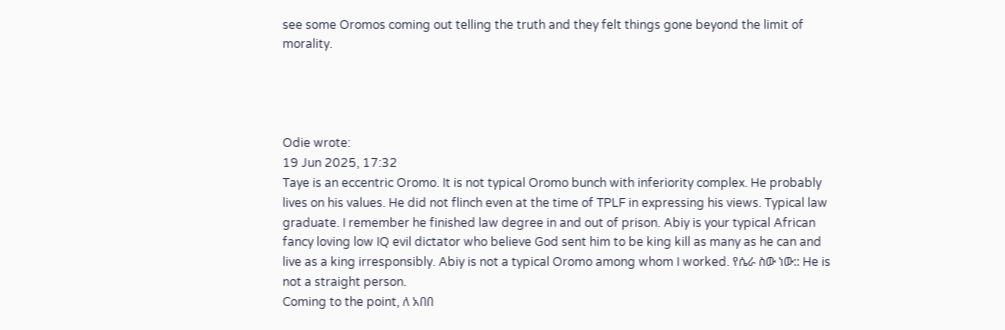see some Oromos coming out telling the truth and they felt things gone beyond the limit of morality.




Odie wrote:
19 Jun 2025, 17:32
Taye is an eccentric Oromo. It is not typical Oromo bunch with inferiority complex. He probably lives on his values. He did not flinch even at the time of TPLF in expressing his views. Typical law graduate. I remember he finished law degree in and out of prison. Abiy is your typical African fancy loving low IQ evil dictator who believe God sent him to be king kill as many as he can and live as a king irresponsibly. Abiy is not a typical Oromo among whom I worked. የሴራ ስው ነው:: He is not a straight person.
Coming to the point, ለ አበበ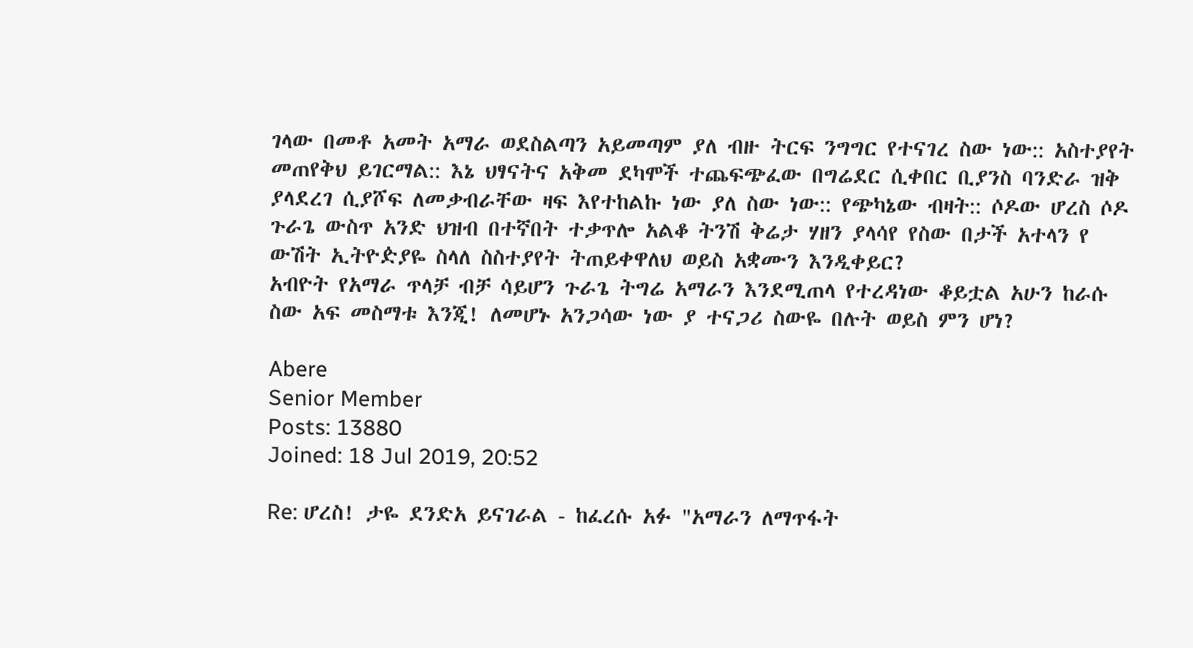ገላው በመቶ አመት አማራ ወደስልጣን አይመጣም ያለ ብዙ ትርፍ ንግግር የተናገረ ስው ነው:: አስተያየት መጠየቅህ ይገርማል:: እኔ ህፃናትና አቅመ ደካሞች ተጨፍጭፈው በግሬደር ሲቀበር ቢያንስ ባንድራ ዝቅ ያላደረገ ሲያሾፍ ለመቃብራቸው ዛፍ እየተከልኩ ነው ያለ ስው ነው:: የጭካኔው ብዛት:: ሶዶው ሆረስ ሶዶ ጉራጌ ውስጥ አንድ ህዝብ በተኛበት ተቃጥሎ አልቆ ትንሽ ቅሬታ ሃዘን ያላሳየ የስው በታች አተላን የ ውሽት ኢትዮዽያዬ ስላለ ስስተያየት ትጠይቀዋለህ ወይስ አቋሙን እንዲቀይር?
አብዮት የአማራ ጥላቻ ብቻ ሳይሆን ጉራጌ ትግሬ አማራን እንደሚጠላ የተረዳነው ቆይቷል አሁን ከራሱ ስው አፍ መስማቱ እንጂ! ለመሆኑ አንጋሳው ነው ያ ተናጋሪ ስውዬ በሉት ወይስ ምን ሆነ?

Abere
Senior Member
Posts: 13880
Joined: 18 Jul 2019, 20:52

Re: ሆረስ! ታዬ ደንድአ ይናገራል - ከፈረሱ አፉ "አማራን ለማጥፋት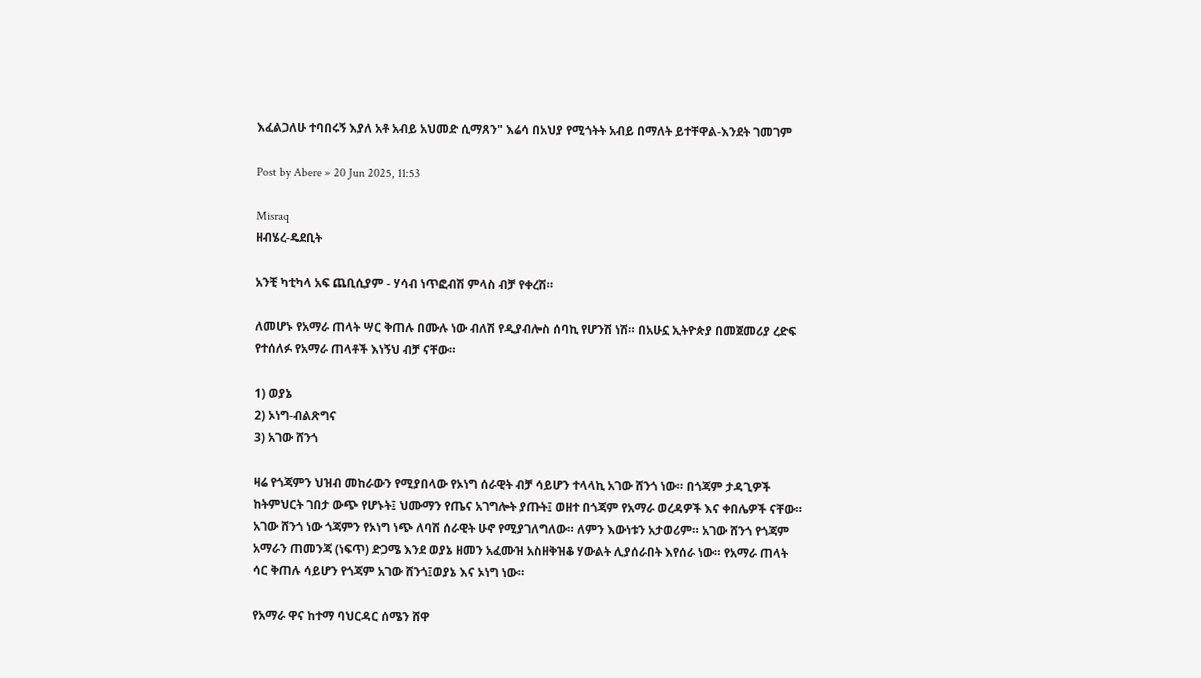እፈልጋለሁ ተባበሩኝ እያለ አቶ አብይ አህመድ ሲማጸን" እሬሳ በአህያ የሚጎትት አብይ በማለት ይተቸዋል-እንደት ገመገም

Post by Abere » 20 Jun 2025, 11:53

Misraq
ዘብሄረ-ዴደቢት

አንቺ ካቲካላ አፍ ጨቢሲያም - ሃሳብ ነጥፎብሽ ምላስ ብቻ የቀረሽ።

ለመሆኑ የአማራ ጠላት ሣር ቅጠሉ በሙሉ ነው ብለሽ የዲያብሎስ ሰባኪ የሆንሽ ነሽ። በአሁኗ ኢትዮጵያ በመጀመሪያ ረድፍ የተሰለፉ የአማራ ጠላቶች እነኝህ ብቻ ናቸው።

1) ወያኔ
2) ኦነግ-ብልጽግና
3) አገው ሸንጎ

ዛሬ የጎጃምን ህዝብ መከራውን የሚያበላው የኦነግ ሰራዊት ብቻ ሳይሆን ተላላኪ አገው ሸንጎ ነው። በጎጃም ታዳጊዎች ከትምህርት ገበታ ውጭ የሆኑት፤ ህሙማን የጤና አገግሎት ያጡት፤ ወዘተ በጎጃም የአማራ ወረዳዎች እና ቀበሌዎች ናቸው። አገው ሸንጎ ነው ጎጃምን የኦነግ ነጭ ለባሽ ሰራዊት ሁኖ የሚያገለግለው። ለምን እውነቱን አታወሪም። አገው ሸንጎ የጎጃም አማራን ጠመንጃ (ነፍጥ) ድጋሜ እንደ ወያኔ ዘመን አፈሙዝ አስዘቅዝቆ ሃውልት ሊያሰራበት እየሰራ ነው። የአማራ ጠላት ሳር ቅጠሉ ሳይሆን የጎጃም አገው ሸንጎ፤ወያኔ እና ኦነግ ነው።

የአማራ ዋና ከተማ ባህርዳር ሰሜን ሸዋ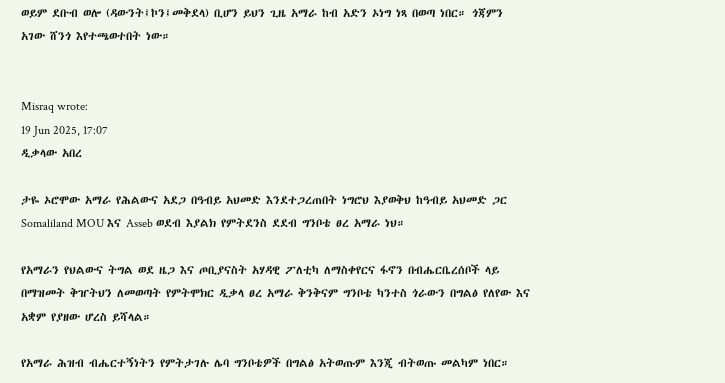ወይም ደቡብ ወሎ (ዳውንት፤ኮን፤መቅደላ) ቢሆን ይህን ጊዜ አማራ ከብ አድን ኦነግ ነጻ በወጣ ነበር። ጎጃምን አገው ሸንጎ እየተጫወተበት ነው።


Misraq wrote:
19 Jun 2025, 17:07
ዲቃላው አበረ

ታዬ ኦሮሞው አማራ የሕልውና አደጋ በዓብይ አህመድ እንደተጋረጠበት ነግሮህ እያወቅህ ከዓብይ አህመድ ጋር Somaliland MOU እና Asseb ወደብ እያልክ የምትደንስ ደደብ ግንቦቴ ፀረ አማራ ነህ።

የአማራን የህልውና ትግል ወደ ዜጋ እና ጦቢያናስት አሃዳዊ ፖለቲካ ለማስቀየርና ፋኖን በብሔርቤረሰቦች ላይ በማዝመት ቅዠትህን ለመወጣት የምትሞክር ዲቃላ ፀረ አማራ ቅንቅናም ግንቦቴ ካንተስ ጎራውን በግልፅ የለየው እና አቋም የያዘው ሆረስ ይሻላል።

የአማራ ሕዝብ ብሔርተኝነትን የምትታገሉ ሌባ ግንቦቴዎች በግልፅ አትወጡም እንጂ ብትወጡ መልካም ነበር።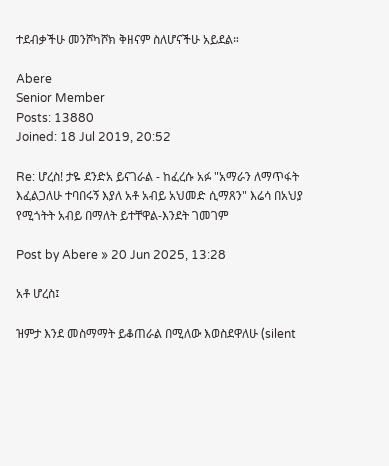ተደብቃችሁ መንሾካሾክ ቅዘናም ስለሆናችሁ አይደል።

Abere
Senior Member
Posts: 13880
Joined: 18 Jul 2019, 20:52

Re: ሆረስ! ታዬ ደንድአ ይናገራል - ከፈረሱ አፉ "አማራን ለማጥፋት እፈልጋለሁ ተባበሩኝ እያለ አቶ አብይ አህመድ ሲማጸን" እሬሳ በአህያ የሚጎትት አብይ በማለት ይተቸዋል-እንደት ገመገም

Post by Abere » 20 Jun 2025, 13:28

አቶ ሆረስ፤

ዝምታ እንደ መስማማት ይቆጠራል በሚለው እወስደዋለሁ (silent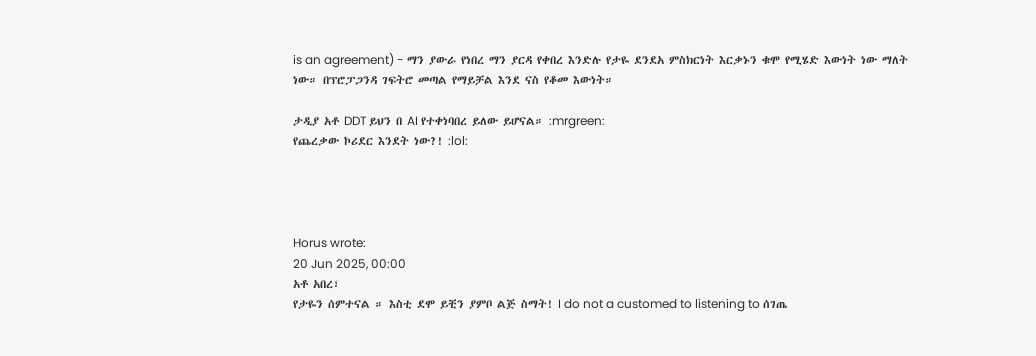is an agreement) - ማን ያውራ የነበረ ማን ያርዳ የቀበረ እንድሉ የታዬ ደንደአ ምስክርነት እርቃኑን ቁሞ የሚሄድ እውነት ነው ማለት ነው። በፕሮፓጋንዳ ገፍትሮ መጣል የማይቻል እንደ ናስ የቆመ እውነት።

ታዲያ አቶ DDT ይህን በ AI የተቀነባበረ ይለው ይሆናል። :mrgreen:
የጨረቃው ኮሪደር እንደት ነው?! :lol:




Horus wrote:
20 Jun 2025, 00:00
አቶ አበረ፣
የታዬን ሰምተናል ። እስቲ ደሞ ይቺን ያምቦ ልጅ ስማት! I do not a customed to listening to ሰገጤ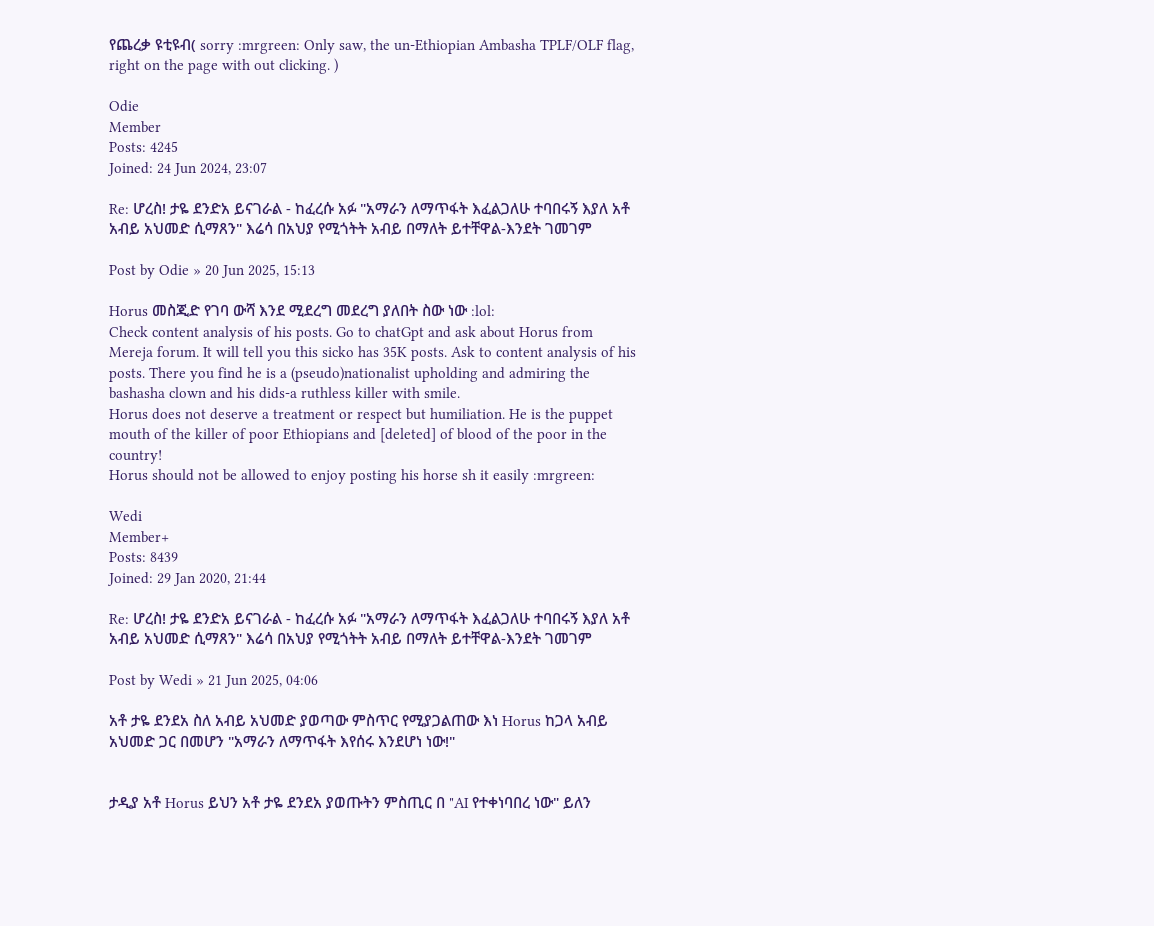የጨረቃ ዩቲዩብ( sorry :mrgreen: Only saw, the un-Ethiopian Ambasha TPLF/OLF flag, right on the page with out clicking. )

Odie
Member
Posts: 4245
Joined: 24 Jun 2024, 23:07

Re: ሆረስ! ታዬ ደንድአ ይናገራል - ከፈረሱ አፉ "አማራን ለማጥፋት እፈልጋለሁ ተባበሩኝ እያለ አቶ አብይ አህመድ ሲማጸን" እሬሳ በአህያ የሚጎትት አብይ በማለት ይተቸዋል-እንደት ገመገም

Post by Odie » 20 Jun 2025, 15:13

Horus መስጂድ የገባ ውሻ እንደ ሚደረግ መደረግ ያለበት ስው ነው :lol:
Check content analysis of his posts. Go to chatGpt and ask about Horus from Mereja forum. It will tell you this sicko has 35K posts. Ask to content analysis of his posts. There you find he is a (pseudo)nationalist upholding and admiring the bashasha clown and his dids-a ruthless killer with smile.
Horus does not deserve a treatment or respect but humiliation. He is the puppet mouth of the killer of poor Ethiopians and [deleted] of blood of the poor in the country!
Horus should not be allowed to enjoy posting his horse sh it easily :mrgreen:

Wedi
Member+
Posts: 8439
Joined: 29 Jan 2020, 21:44

Re: ሆረስ! ታዬ ደንድአ ይናገራል - ከፈረሱ አፉ "አማራን ለማጥፋት እፈልጋለሁ ተባበሩኝ እያለ አቶ አብይ አህመድ ሲማጸን" እሬሳ በአህያ የሚጎትት አብይ በማለት ይተቸዋል-እንደት ገመገም

Post by Wedi » 21 Jun 2025, 04:06

አቶ ታዬ ደንደአ ስለ አብይ አህመድ ያወጣው ምስጥር የሚያጋልጠው እነ Horus ከጋላ አብይ አህመድ ጋር በመሆን "አማራን ለማጥፋት እየሰሩ እንደሆነ ነው!"


ታዲያ አቶ Horus ይህን አቶ ታዬ ደንደአ ያወጡትን ምስጢር በ "AI የተቀነባበረ ነው" ይለን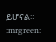ይሆናል። :mrgreen: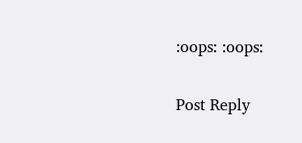:oops: :oops:

Post Reply